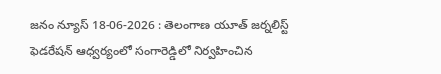జనం న్యూస్ 18-06-2026 : తెలంగాణ యూత్ జర్నలిస్ట్ ఫెడరేషన్ ఆధ్వర్యంలో సంగారెడ్డిలో నిర్వహించిన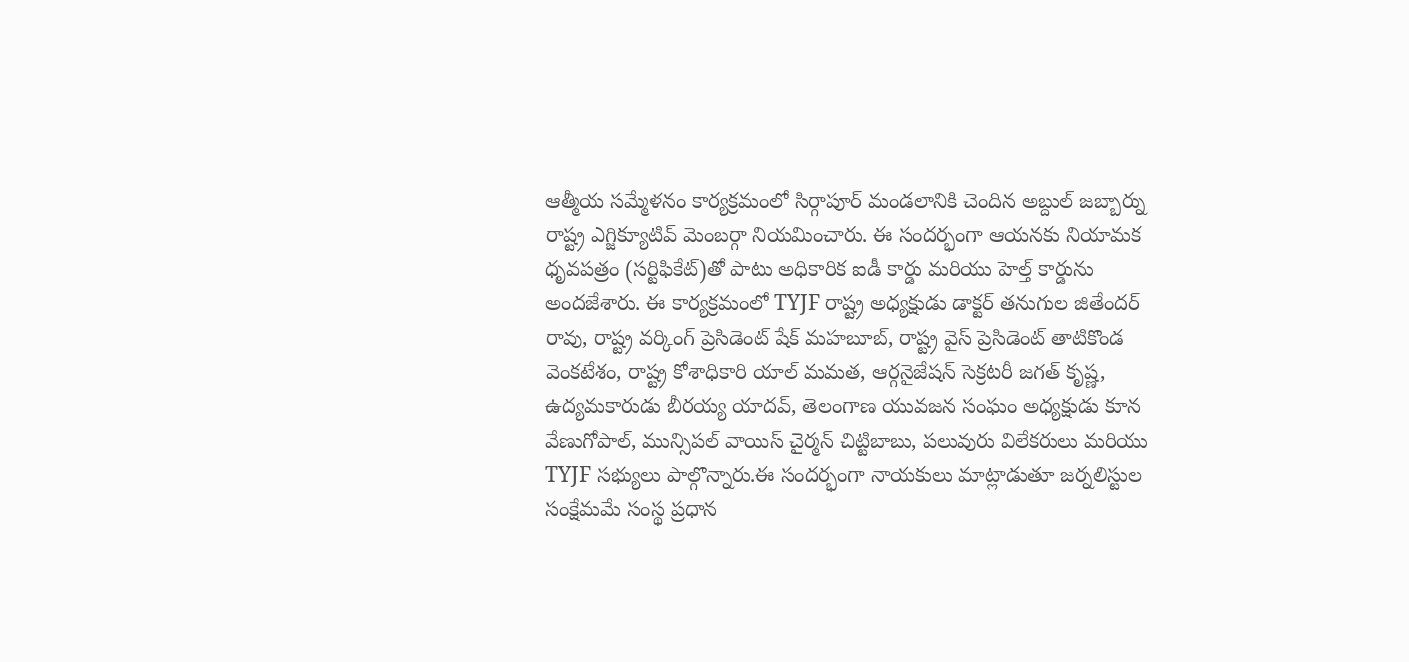ఆత్మీయ సమ్మేళనం కార్యక్రమంలో సిర్గాపూర్ మండలానికి చెందిన అబ్దుల్ జబ్బార్ను రాష్ట్ర ఎగ్జిక్యూటివ్ మెంబర్గా నియమించారు. ఈ సందర్భంగా ఆయనకు నియామక ధృవపత్రం (సర్టిఫికేట్)తో పాటు అధికారిక ఐడీ కార్డు మరియు హెల్త్ కార్డును అందజేశారు. ఈ కార్యక్రమంలో TYJF రాష్ట్ర అధ్యక్షుడు డాక్టర్ తనుగుల జితేందర్ రావు, రాష్ట్ర వర్కింగ్ ప్రెసిడెంట్ షేక్ మహబూబ్, రాష్ట్ర వైస్ ప్రెసిడెంట్ తాటికొండ వెంకటేశం, రాష్ట్ర కోశాధికారి యాల్ మమత, ఆర్గనైజేషన్ సెక్రటరీ జగత్ కృష్ణ, ఉద్యమకారుడు బీరయ్య యాదవ్, తెలంగాణ యువజన సంఘం అధ్యక్షుడు కూన వేణుగోపాల్, మున్సిపల్ వాయిస్ చైర్మన్ చిట్టిబాబు, పలువురు విలేకరులు మరియు TYJF సభ్యులు పాల్గొన్నారు.ఈ సందర్భంగా నాయకులు మాట్లాడుతూ జర్నలిస్టుల సంక్షేమమే సంస్థ ప్రధాన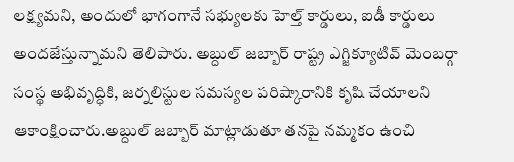లక్ష్యమని, అందులో భాగంగానే సభ్యులకు హెల్త్ కార్డులు, ఐడీ కార్డులు అందజేస్తున్నామని తెలిపారు. అబ్దుల్ జబ్బార్ రాష్ట్ర ఎగ్జిక్యూటివ్ మెంబర్గా సంస్థ అభివృద్ధికి, జర్నలిస్టుల సమస్యల పరిష్కారానికి కృషి చేయాలని ఆకాంక్షించారు.అబ్దుల్ జబ్బార్ మాట్లాడుతూ తనపై నమ్మకం ఉంచి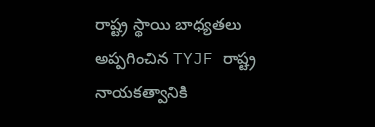రాష్ట్ర స్థాయి బాధ్యతలు అప్పగించిన TYJF రాష్ట్ర నాయకత్వానికి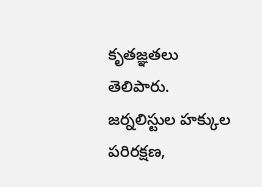కృతజ్ఞతలు తెలిపారు. జర్నలిస్టుల హక్కుల పరిరక్షణ,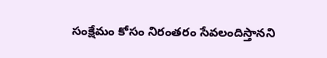సంక్షేమం కోసం నిరంతరం సేవలందిస్తానని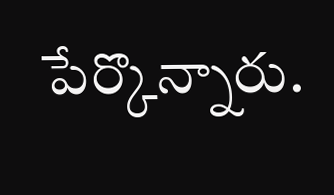పేర్కొన్నారు.